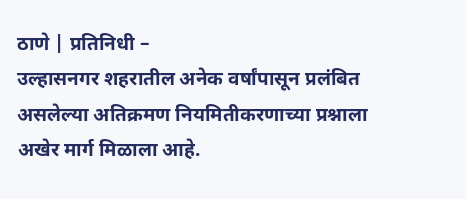ठाणे | प्रतिनिधी –
उल्हासनगर शहरातील अनेक वर्षांपासून प्रलंबित असलेल्या अतिक्रमण नियमितीकरणाच्या प्रश्नाला अखेर मार्ग मिळाला आहे.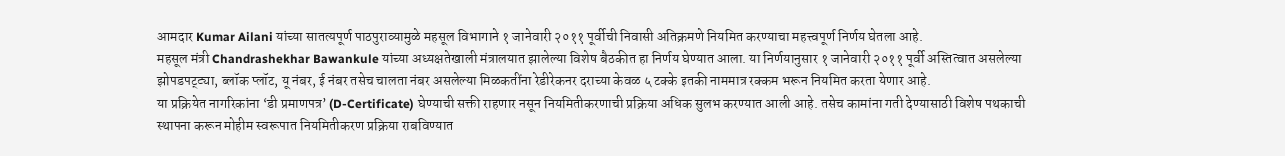आमदार Kumar Ailani यांच्या सातत्यपूर्ण पाठपुराव्यामुळे महसूल विभागाने १ जानेवारी २०११ पूर्वीची निवासी अतिक्रमणे नियमित करण्याचा महत्त्वपूर्ण निर्णय घेतला आहे.
महसूल मंत्री Chandrashekhar Bawankule यांच्या अध्यक्षतेखाली मंत्रालयात झालेल्या विशेष बैठकीत हा निर्णय घेण्यात आला. या निर्णयानुसार १ जानेवारी २०११ पूर्वी अस्तित्वात असलेल्या झोपडपट्ट्या, ब्लॉक प्लॉट, यू नंबर, ई नंबर तसेच चालता नंबर असलेल्या मिळकतींना रेडीरेकनर दराच्या केवळ ५ टक्के इतकी नाममात्र रक्कम भरून नियमित करता येणार आहे.
या प्रक्रियेत नागरिकांना ‘डी प्रमाणपत्र’ (D-Certificate) घेण्याची सक्ती राहणार नसून नियमितीकरणाची प्रक्रिया अधिक सुलभ करण्यात आली आहे. तसेच कामांना गती देण्यासाठी विशेष पथकाची स्थापना करून मोहीम स्वरूपात नियमितीकरण प्रक्रिया राबविण्यात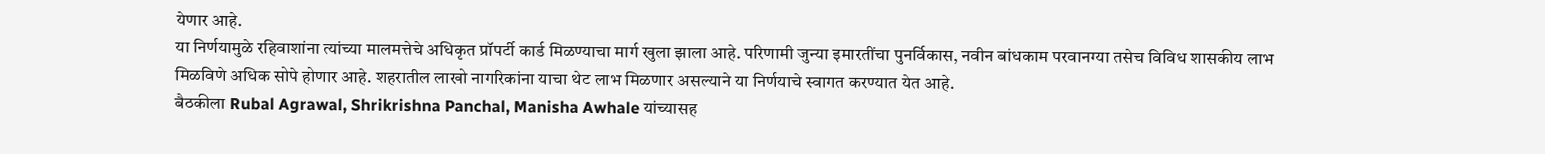येणार आहे.
या निर्णयामुळे रहिवाशांना त्यांच्या मालमत्तेचे अधिकृत प्रॉपर्टी कार्ड मिळण्याचा मार्ग खुला झाला आहे. परिणामी जुन्या इमारतींचा पुनर्विकास, नवीन बांधकाम परवानग्या तसेच विविध शासकीय लाभ मिळविणे अधिक सोपे होणार आहे. शहरातील लाखो नागरिकांना याचा थेट लाभ मिळणार असल्याने या निर्णयाचे स्वागत करण्यात येत आहे.
बैठकीला Rubal Agrawal, Shrikrishna Panchal, Manisha Awhale यांच्यासह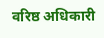वरिष्ठ अधिकारी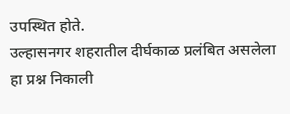उपस्थित होते.
उल्हासनगर शहरातील दीर्घकाळ प्रलंबित असलेला हा प्रश्न निकाली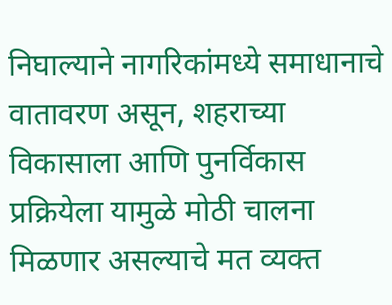निघाल्याने नागरिकांमध्ये समाधानाचे वातावरण असून, शहराच्या विकासाला आणि पुनर्विकास प्रक्रियेला यामुळे मोठी चालना मिळणार असल्याचे मत व्यक्त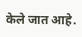केले जात आहे.